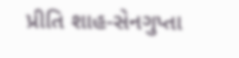પ્રીતિ શાહ-સેનગુપ્તા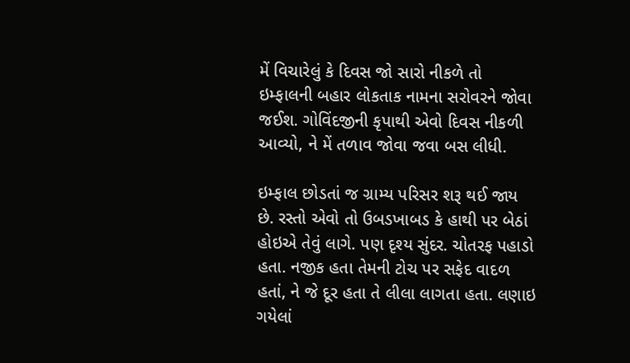મેં વિચારેલું કે દિવસ જો સારો નીકળે તો ઇમ્ફાલની બહાર લોકતાક નામના સરોવરને જોવા જઈશ. ગોવિંદજીની કૃપાથી એવો દિવસ નીકળી આવ્યો, ને મેં તળાવ જોવા જવા બસ લીધી.

ઇમ્ફાલ છોડતાં જ ગ્રામ્ય પરિસર શરૂ થઈ જાય છે. રસ્તો એવો તો ઉબડખાબડ કે હાથી પર બેઠાં હોઇએ તેવું લાગે. પણ દૃશ્ય સુંદર. ચોતરફ પહાડો હતા. નજીક હતા તેમની ટોચ પર સફેદ વાદળ હતાં, ને જે દૂર હતા તે લીલા લાગતા હતા. લણાઇ ગયેલાં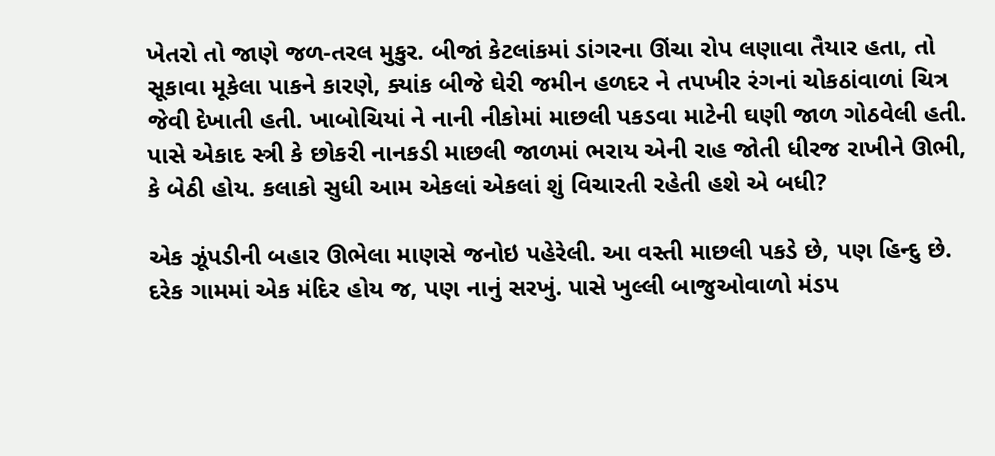ખેતરો તો જાણે જળ-તરલ મુકુર. બીજાં કેટલાંકમાં ડાંગરના ઊંચા રોપ લણાવા તૈયાર હતા, તો સૂકાવા મૂકેલા પાકને કારણે, ક્યાંક બીજે ઘેરી જમીન હળદર ને તપખીર રંગનાં ચોકઠાંવાળાં ચિત્ર જેવી દેખાતી હતી. ખાબોચિયાં ને નાની નીકોમાં માછલી પકડવા માટેની ઘણી જાળ ગોઠવેલી હતી. પાસે એકાદ સ્ત્રી કે છોકરી નાનકડી માછલી જાળમાં ભરાય એની રાહ જોતી ધીરજ રાખીને ઊભી, કે બેઠી હોય. કલાકો સુધી આમ એકલાં એકલાં શું વિચારતી રહેતી હશે એ બધી?

એક ઝૂંપડીની બહાર ઊભેલા માણસે જનોઇ પહેરેલી. આ વસ્તી માછલી પકડે છે, પણ હિન્દુ છે. દરેક ગામમાં એક મંદિર હોય જ, પણ નાનું સરખું. પાસે ખુલ્લી બાજુઓવાળો મંડપ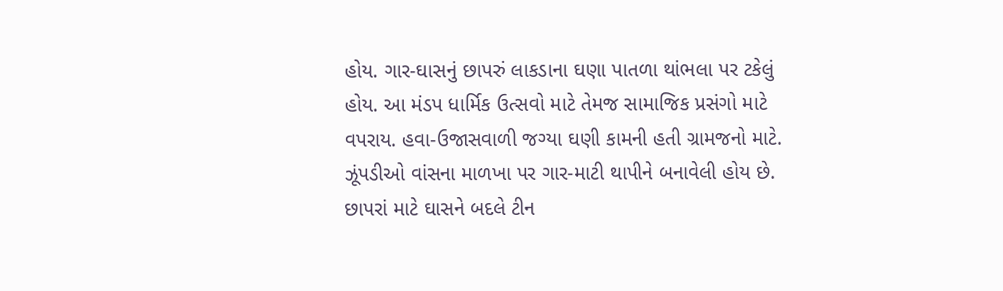હોય. ગાર-ઘાસનું છાપરું લાકડાના ઘણા પાતળા થાંભલા પર ટકેલું હોય. આ મંડપ ધાર્મિક ઉત્સવો માટે તેમજ સામાજિક પ્રસંગો માટે વપરાય. હવા-ઉજાસવાળી જગ્યા ઘણી કામની હતી ગ્રામજનો માટે. ઝૂંપડીઓ વાંસના માળખા પર ગાર-માટી થાપીને બનાવેલી હોય છે. છાપરાં માટે ઘાસને બદલે ટીન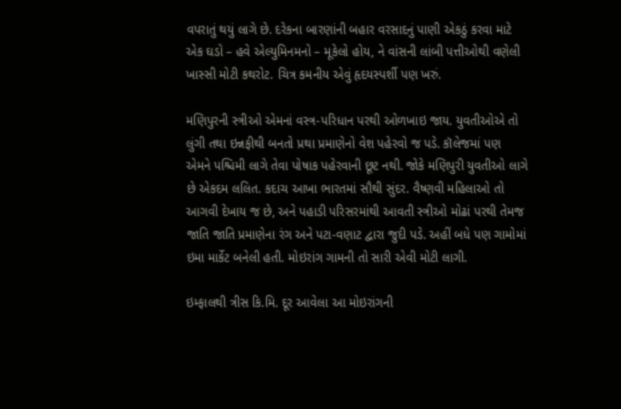વપરાતું થયું લાગે છે. દરેકના બારણાંની બહાર વરસાદનું પાણી એકઠું કરવા માટે એક ઘડો – હવે એલ્યુમિનમનો – મૂકેલો હોય, ને વાંસની લાંબી પત્તીઓથી વણેલી ખાસ્સી મોટી કથરોટ. ચિત્ર કમનીય એવું હૃદયસ્પર્શી પણ ખરું.

મણિપુરની સ્ત્રીઓ એમનાં વસ્ત્ર-પરિધાન પરથી ઓળખાઇ જાય. યુવતીઓએ તો લુંગી તથા ઇન્નફીથી બનતો પ્રથા પ્રમાણેનો વેશ પહેરવો જ પડે. કૉલેજમાં પણ એમને પશ્ચિમી લાગે તેવા પોષાક પહેરવાની છૂટ નથી. જોકે મણિપુરી યુવતીઓ લાગે છે એકદમ લલિત. કદાચ આખા ભારતમાં સૌથી સુંદર. વૈષ્ણવી મહિલાઓ તો આગવી દેખાય જ છે, અને પહાડી પરિસરમાંથી આવતી સ્ત્રીઓ મોઢાં પરથી તેમજ જાતિ જાતિ પ્રમાણેના રંગ અને પટા-વણાટ દ્વારા જુદી પડે. અહીં બધે પણ ગામોમાં ઇમા માર્કેટ બનેલી હતી. મોઇરાંગ ગામની તો સારી એવી મોટી લાગી.

ઇમ્ફાલથી ત્રીસ કિ.મિ. દૂર આવેલા આ મોઇરાંગની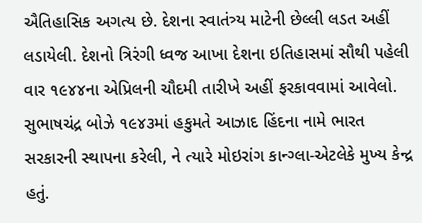ઐતિહાસિક અગત્ય છે. દેશના સ્વાતંત્ર્ય માટેની છેલ્લી લડત અહીં લડાયેલી. દેશનો ત્રિરંગી ધ્વજ આખા દેશના ઇતિહાસમાં સૌથી પહેલી વાર ૧૯૪૪ના એપ્રિલની ચૌદમી તારીખે અહીં ફરકાવવામાં આવેલો. સુભાષચંદ્ર બોઝે ૧૯૪૩માં હકુમતે આઝાદ હિંદના નામે ભારત સરકારની સ્થાપના કરેલી, ને ત્યારે મોઇરાંગ કાન્ગ્લા-એટલેકે મુખ્ય કેન્દ્ર હતું.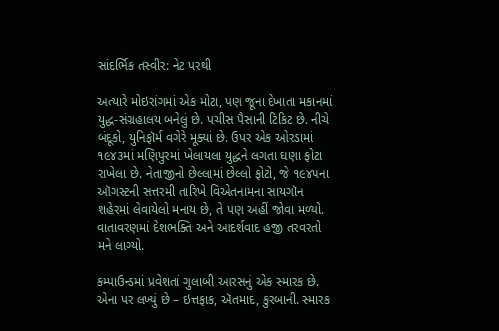સાંદર્ભિક તસ્વીર: નેટ પરથી

અત્યારે મોઇરાંગમાં એક મોટા, પણ જૂના દેખાતા મકાનમાં યુદ્ધ-સંગ્રહાલય બનેલું છે. પચીસ પૈસાની ટિકિટ છે. નીચે બંદૂકો, યુનિફૉર્મ વગેરે મૂક્યાં છે. ઉપર એક ઓરડામાં ૧૯૪૩માં મણિપુરમાં ખેલાયલા યુદ્ધને લગતા ઘણા ફોટા રાખેલા છે. નેતાજીનો છેલ્લામાં છેલ્લો ફોટો, જે ૧૯૪૫ના ઑગસ્ટની સત્તરમી તારિખે વિએતનામના સાયગૉન શહેરમાં લેવાયેલો મનાય છે, તે પણ અહીં જોવા મળ્યો. વાતાવરણમાં દેશભક્તિ અને આદર્શવાદ હજી તરવરતો મને લાગ્યો.

કમ્પાઉન્ડમાં પ્રવેશતાં ગુલાબી આરસનું એક સ્મારક છે. એના પર લખ્યું છે – ઇત્તફાક, ઍતમાદ, કુરબાની. સ્મારક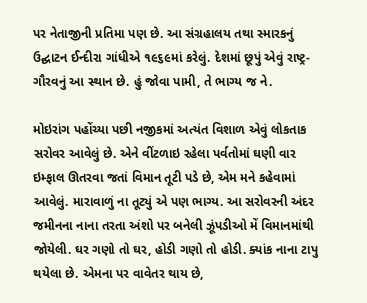પર નેતાજીની પ્રતિમા પણ છે. આ સંગ્રહાલય તથા સ્મારકનું ઉદ્ઘાટન ઈન્દીરા ગાંધીએ ૧૯૬૯માં કરેલું. દેશમાં છૂપું એવું રાષ્ટ્ર-ગૌરવનું આ સ્થાન છે. હું જોવા પામી, તે ભાગ્ય જ ને.

મોઇરાંગ પહોંચ્યા પછી નજીકમાં અત્યંત વિશાળ એવું લોકતાક સરોવર આવેલું છે. એને વીંટળાઇ રહેલા પર્વતોમાં ઘણી વાર ઇમ્ફાલ ઊતરવા જતાં વિમાન તૂટી પડે છે, એમ મને કહેવામાં આવેલું. મારાવાળું ના તૂટ્યું એ પણ ભાગ્ય. આ સરોવરની અંદર જમીનના નાના તરતા અંશો પર બનેલી ઝૂંપડીઓ મેં વિમાનમાંથી જોયેલી. ઘર ગણો તો ઘર, હોડી ગણો તો હોડી. ક્યાંક નાના ટાપુ થયેલા છે. એમના પર વાવેતર થાય છે,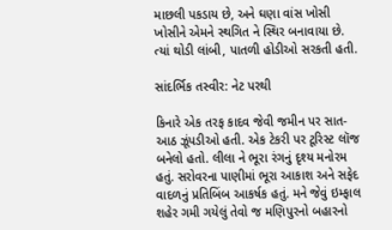માછલી પકડાય છે, અને ઘણા વાંસ ખોસી ખોસીને એમને સ્થગિત ને સ્થિર બનાવાયા છે. ત્યાં થોડી લાંબી, પાતળી હોડીઓ સરકતી હતી.

સાંદર્ભિક તસ્વીર: નેટ પરથી

કિનારે એક તરફ કાદવ જેવી જમીન પર સાત-આઠ ઝૂંપડીઓ હતી. એક ટેકરી પર ટૂરિસ્ટ લૉજ બનેલો હતો. લીલા ને ભૂરા રંગનું દૃશ્ય મનોરમ હતું. સરોવરના પાણીમાં ભૂરા આકાશ અને સફેદ વાદળનું પ્રતિબિંબ આકર્ષક હતું. મને જેવું ઇમ્ફાલ શહેર ગમી ગયેલું તેવો જ મણિપુરનો બહારનો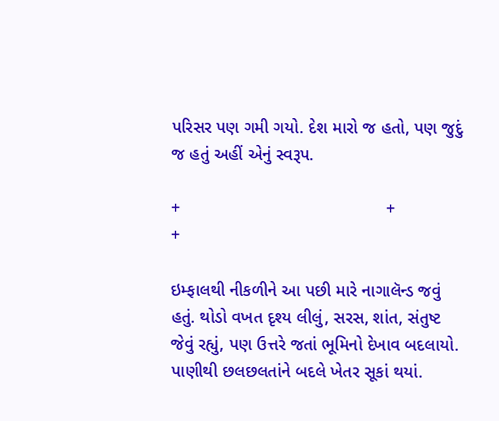પરિસર પણ ગમી ગયો. દેશ મારો જ હતો, પણ જુદું જ હતું અહીં એનું સ્વરૂપ.

+                                           +                                         +

ઇમ્ફાલથી નીકળીને આ પછી મારે નાગાલૅન્ડ જવું હતું. થોડો વખત દૃશ્ય લીલું, સરસ, શાંત, સંતુષ્ટ જેવું રહ્યું, પણ ઉત્તરે જતાં ભૂમિનો દેખાવ બદલાયો. પાણીથી છલછલતાંને બદલે ખેતર સૂકાં થયાં.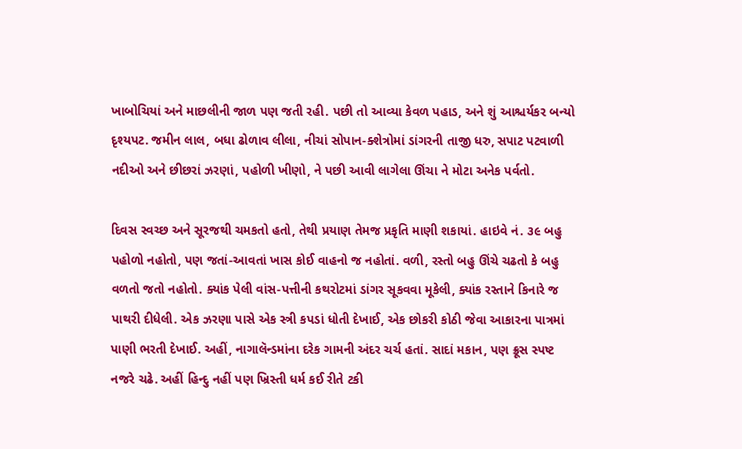ખાબોચિયાં અને માછલીની જાળ પણ જતી રહી. પછી તો આવ્યા કેવળ પહાડ, અને શું આશ્ચર્યકર બન્યો દૃશ્યપટ. જમીન લાલ, બધા ઢોળાવ લીલા, નીચાં સોપાન-ક્શેત્રોમાં ડાંગરની તાજી ધરુ, સપાટ પટવાળી નદીઓ અને છીછરાં ઝરણાં, પહોળી ખીણો, ને પછી આવી લાગેલા ઊંચા ને મોટા અનેક પર્વતો.

દિવસ સ્વચ્છ અને સૂરજથી ચમકતો હતો, તેથી પ્રયાણ તેમજ પ્રકૃતિ માણી શકાયાં. હાઇવે નં. ૩૯ બહુ પહોળો નહોતો, પણ જતાં-આવતાં ખાસ કોઈ વાહનો જ નહોતાં. વળી, રસ્તો બહુ ઊંચે ચઢતો કે બહુ વળતો જતો નહોતો. ક્યાંક પેલી વાંસ-પત્તીની કથરોટમાં ડાંગર સૂકવવા મૂકેલી, ક્યાંક રસ્તાને કિનારે જ પાથરી દીધેલી. એક ઝરણા પાસે એક સ્ત્રી કપડાં ધોતી દેખાઈ, એક છોકરી કોઠી જેવા આકારના પાત્રમાં પાણી ભરતી દેખાઈ. અહીં, નાગાલૅન્ડમાંના દરેક ગામની અંદર ચર્ચ હતાં. સાદાં મકાન, પણ ક્રૂસ સ્પષ્ટ નજરે ચઢે. અહીં હિન્દુ નહીં પણ ખ્રિસ્તી ધર્મ કઈ રીતે ટકી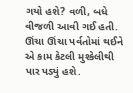ગયો હશે? વળી, બધે વીજળી આવી ગઈ હતી. ઊંચા ઊંચા પર્વતોમાં થઈને એ કામ કેટલી મુશ્કેલીથી પાર પડ્યું હશે.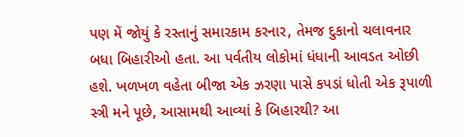પણ મેં જોયું કે રસ્તાનું સમારકામ કરનાર, તેમજ દુકાનો ચલાવનાર બધા બિહારીઓ હતા. આ પર્વતીય લોકોમાં ધંધાની આવડત ઓછી હશે. ખળખળ વહેતા બીજા એક ઝરણા પાસે કપડાં ધોતી એક રૂપાળી સ્ત્રી મને પૂછે, આસામથી આવ્યાં કે બિહારથી? આ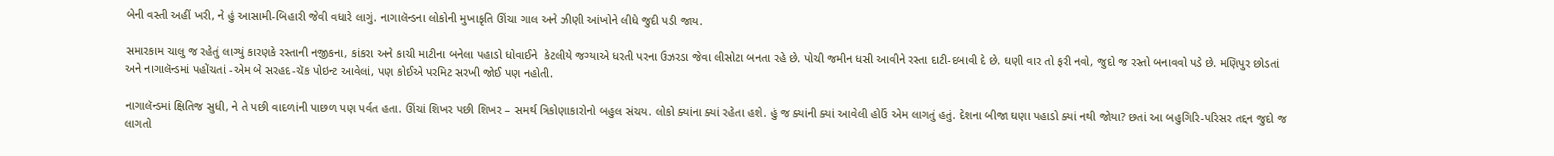બેની વસ્તી અહીં ખરી, ને હું આસામી-બિહારી જેવી વધારે લાગું. નાગાલૅન્ડના લોકોની મુખાકૃતિ ઊંચા ગાલ અને ઝીણી આંખોને લીધે જુદી પડી જાય.

સમારકામ ચાલુ જ રહેતું લાગ્યું કારણકે રસ્તાની નજીકના, કાંકરા અને કાચી માટીના બનેલા પહાડો ધોવાઈને  કેટલીયે જગ્યાએ ધરતી પરના ઉઝરડા જેવા લીસોટા બનતા રહે છે. પોચી જમીન ધસી આવીને રસ્તા દાટી-દબાવી દે છે. ઘણી વાર તો ફરી નવો, જુદો જ રસ્તો બનાવવો પડે છે. મણિપુર છોડતાં અને નાગાલૅન્ડમાં પહોંચતાં -એમ બે સરહદ-ચૅક પોઇન્ટ આવેલાં, પણ કોઈએ પરમિટ સરખી જોઈ પણ નહોતી.

નાગાલૅન્ડમાં ક્ષિતિજ સુધી, ને તે પછી વાદળાંની પાછળ પણ પર્વત હતા. ઊંચાં શિખર પછી શિખર – સમર્થ ત્રિકોણાકારોનો બહુલ સંચય. લોકો ક્યાંના ક્યાં રહેતા હશે. હું જ ક્યાંની ક્યાં આવેલી હોઉં એમ લાગતું હતું. દેશના બીજા ઘણા પહાડો ક્યાં નથી જોયા? છતાં આ બહુગિરિ-પરિસર તદ્દન જુદો જ લાગતો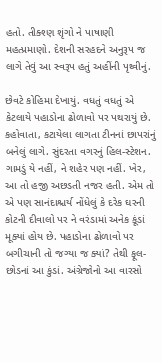હતો. તીક્શ્ણ શૃંગો ને પાષાણી મહત્પ્રમાણો. દેશની સરહદને અનુરૂપ જ લાગે તેવું આ સ્વરૂપ હતું અહીંની પૃથ્વીનું.

છેવટે કોહિમા દેખાયું. વધતું વધતું એ કેટલાયે પહાડોના ઢોળાવો પર પથરાયું છે. કહોવાતા, કટાયેલા લાગતા ટીનનાં છાપરાંનું બનેલું લાગે. સુંદરતા વગરનું હિલ-સ્ટેશન. ગામડું યે નહીં, ને શહેર પણ નહીં. ખેર, આ તો હજી અછડતી નજર હતી. એમ તો એ પણ સાનંદાશ્ચર્ય નોંધેલું કે દરેક ઘરની કોટની દીવાલો પર ને વરંડામાં અનેક કૂંડાં મૂક્યાં હોય છે. પહાડોના ઢોળાવો પર બગીચાની તો જગ્યા જ ક્યાં? તેથી ફૂલ-છોડનાં આ કુંડાં. અંગ્રેજોનો આ વારસો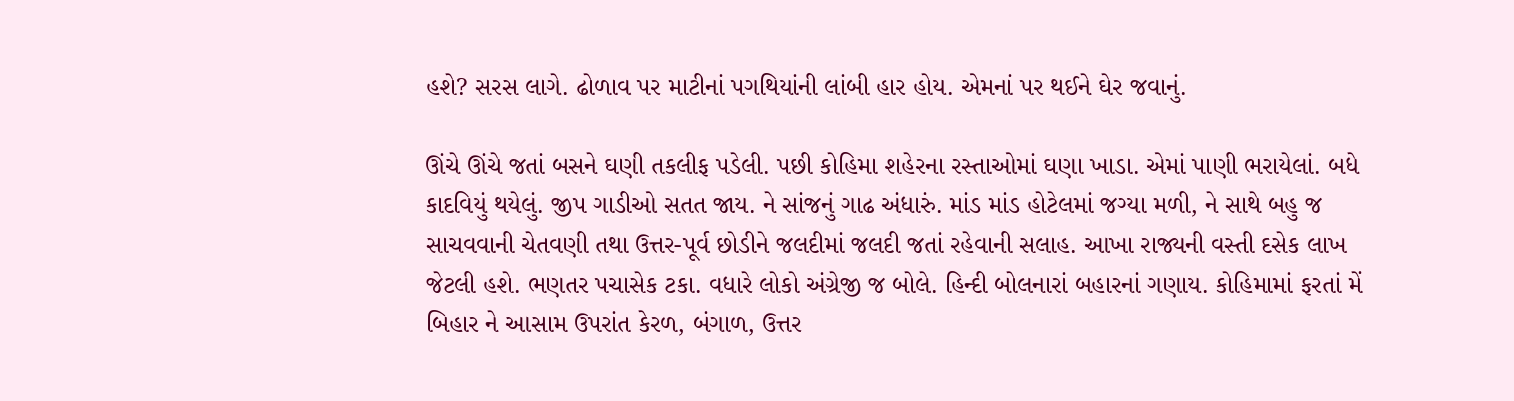હશે? સરસ લાગે. ઢોળાવ પર માટીનાં પગથિયાંની લાંબી હાર હોય. એમનાં પર થઈને ઘેર જવાનું.

ઊંચે ઊંચે જતાં બસને ઘણી તકલીફ પડેલી. પછી કોહિમા શહેરના રસ્તાઓમાં ઘણા ખાડા. એમાં પાણી ભરાયેલાં. બધે કાદવિયું થયેલું. જીપ ગાડીઓ સતત જાય. ને સાંજનું ગાઢ અંધારું. માંડ માંડ હોટેલમાં જગ્યા મળી, ને સાથે બહુ જ સાચવવાની ચેતવણી તથા ઉત્તર-પૂર્વ છોડીને જલદીમાં જલદી જતાં રહેવાની સલાહ. આખા રાજ્યની વસ્તી દસેક લાખ જેટલી હશે. ભણતર પચાસેક ટકા. વધારે લોકો અંગ્રેજી જ બોલે. હિન્દી બોલનારાં બહારનાં ગણાય. કોહિમામાં ફરતાં મેં બિહાર ને આસામ ઉપરાંત કેરળ, બંગાળ, ઉત્તર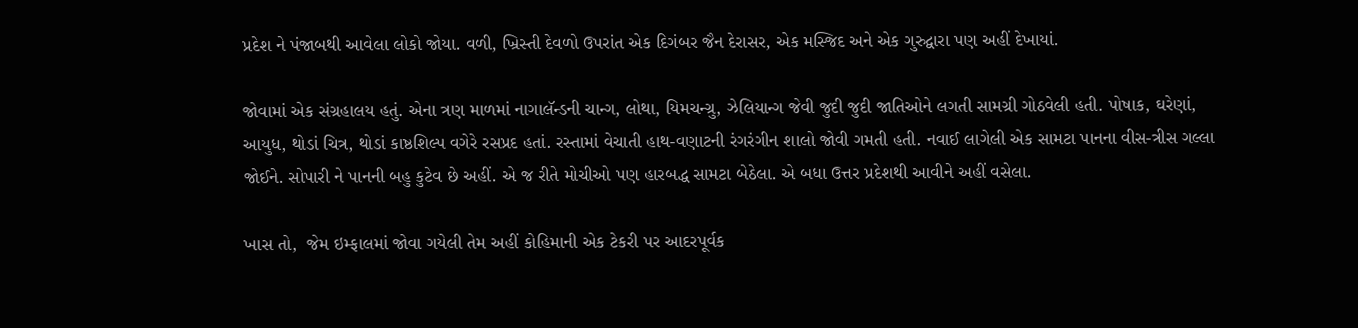પ્રદેશ ને પંજાબથી આવેલા લોકો જોયા. વળી, ખ્રિસ્તી દેવળો ઉપરાંત એક દિગંબર જૈન દેરાસર, એક મસ્જિદ અને એક ગુરુદ્વારા પણ અહીં દેખાયાં.

જોવામાં એક સંગ્રહાલય હતું. એના ત્રણ માળમાં નાગાલૅન્ડની ચાન્ગ, લોથા, યિમચન્ગ્રુ, ઝેલિયાન્ગ જેવી જુદી જુદી જાતિઓને લગતી સામગ્રી ગોઠવેલી હતી. પોષાક, ઘરેણાં, આયુધ, થોડાં ચિત્ર, થોડાં કાષ્ઠશિલ્પ વગેરે રસપ્રદ હતાં. રસ્તામાં વેચાતી હાથ-વણાટની રંગરંગીન શાલો જોવી ગમતી હતી. નવાઈ લાગેલી એક સામટા પાનના વીસ-ત્રીસ ગલ્લા જોઈને. સોપારી ને પાનની બહુ કુટેવ છે અહીં. એ જ રીતે મોચીઓ પણ હારબદ્ધ સામટા બેઠેલા. એ બધા ઉત્તર પ્રદેશથી આવીને અહીં વસેલા.

ખાસ તો,  જેમ ઇમ્ફાલમાં જોવા ગયેલી તેમ અહીં કોહિમાની એક ટેકરી પર આદરપૂર્વક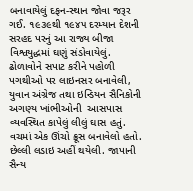બનાવાયેલું દફન-સ્થાન જોવા જરૂર ગઈ. ૧૯૩૯થી ૧૯૪૫ દરમ્યાન દેશની સરહદ પરનું આ રાજ્ય બીજા વિશ્વયુદ્ધમાં ઘણું સંડોવાયેલું. ઢોળાવોને સપાટ કરીને પહોળી પગથીઓ પર લાઇનસર બનાવેલી, યુવાન અંગ્રેજ તથા ઇન્ડિયન સૈનિકોની અગણ્ય ખાંભીઓની  આસપાસ વ્યવસ્થિત કાપેલું લીલું ઘાસ હતું. વચમાં એક ઊંચો ક્રૂસ બનાવેલો હતો. છેલ્લી લડાઇ અહીં થયેલી. જાપાની સૈન્ય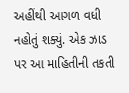અહીંથી આગળ વધી નહોતું શક્યું. એક ઝાડ પર આ માહિતીની તકતી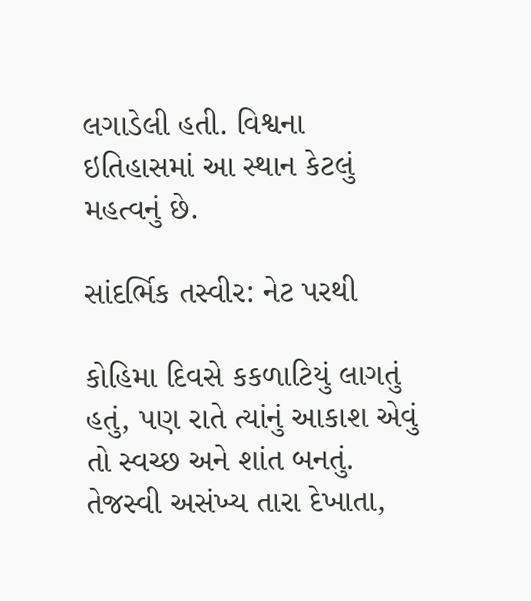લગાડેલી હતી. વિશ્વના ઇતિહાસમાં આ સ્થાન કેટલું મહત્વનું છે.

સાંદર્ભિક તસ્વીર: નેટ પરથી

કોહિમા દિવસે કકળાટિયું લાગતું હતું, પણ રાતે ત્યાંનું આકાશ એવું તો સ્વચ્છ અને શાંત બનતું. તેજસ્વી અસંખ્ય તારા દેખાતા,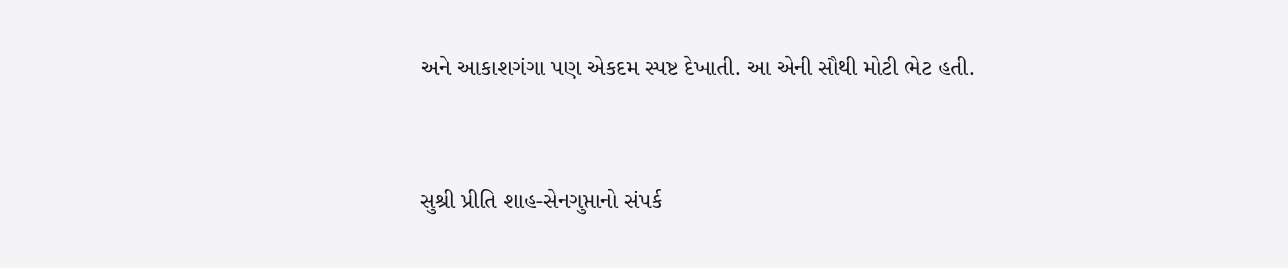અને આકાશગંગા પણ એકદમ સ્પષ્ટ દેખાતી. આ એની સૌથી મોટી ભેટ હતી.


સુશ્રી પ્રીતિ શાહ-સેનગુપ્તાનો સંપર્ક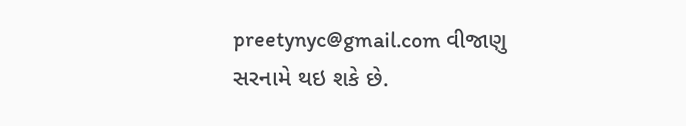preetynyc@gmail.com વીજાણુ સરનામે થઇ શકે છે.